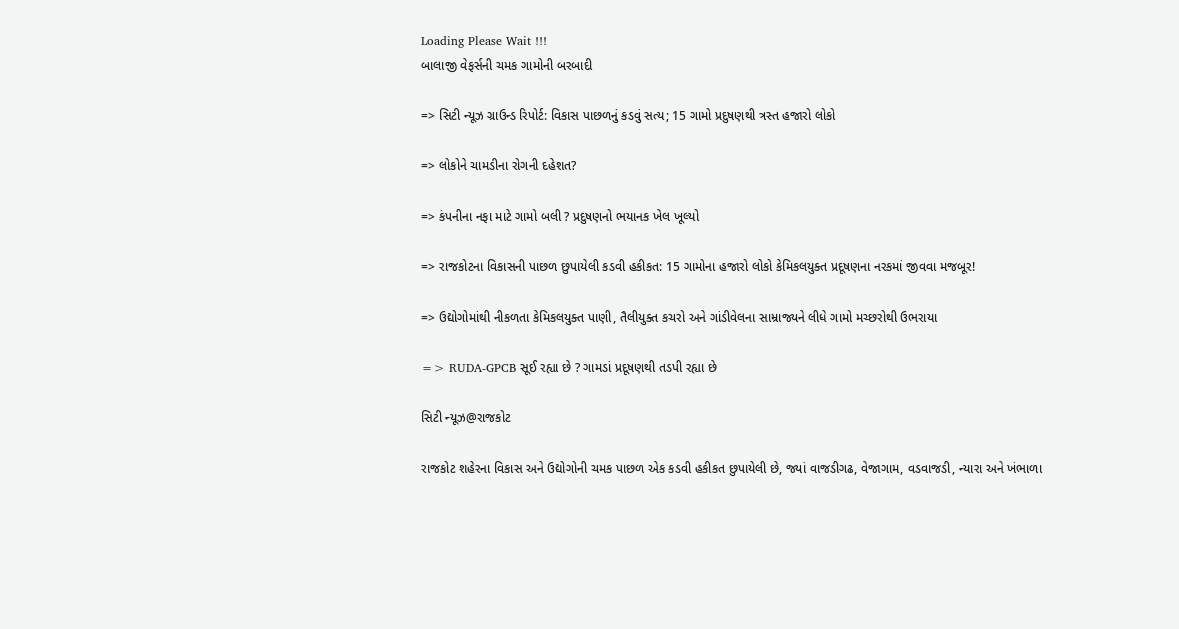Loading Please Wait !!!
બાલાજી વેફર્સની ચમક ગામોની બરબાદી

=> સિટી ન્યૂઝ ગ્રાઉન્ડ રિપોર્ટ: વિકાસ પાછળનું કડવું સત્ય; 15 ગામો પ્રદુષણથી ત્રસ્ત હજારો લોકો

=> લોકોને ચામડીના રોગની દહેશત?

=> કંપનીના નફા માટે ગામો બલી ? પ્રદુષણનો ભયાનક ખેલ ખૂલ્યો

=> રાજકોટના વિકાસની પાછળ છુપાયેલી કડવી હકીકત: 15 ગામોના હજારો લોકો કેમિકલયુક્ત પ્રદૂષણના નરકમાં જીવવા મજબૂર!

=> ઉદ્યોગોમાંથી નીકળતા કેમિકલયુક્ત પાણી, તૈલીયુક્ત કચરો અને ગાંડીવેલના સામ્રાજ્યને લીધે ગામો મચ્છરોથી ઉભરાયા

=> RUDA-GPCB સૂઈ રહ્યા છે ? ગામડાં પ્રદૂષણથી તડપી રહ્યા છે

સિટી ન્યૂઝ@રાજકોટ

રાજકોટ શહેરના વિકાસ અને ઉદ્યોગોની ચમક પાછળ એક કડવી હકીકત છુપાયેલી છે, જ્યાં વાજડીગઢ, વેજાગામ, વડવાજડી, ન્યારા અને ખંભાળા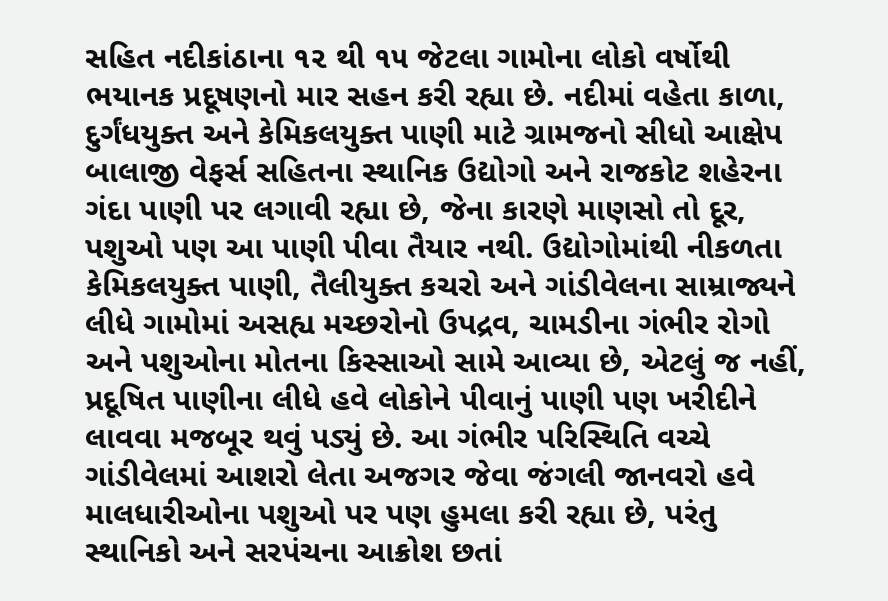સહિત નદીકાંઠાના ૧૨ થી ૧૫ જેટલા ગામોના લોકો વર્ષોથી ભયાનક પ્રદૂષણનો માર સહન કરી રહ્યા છે. નદીમાં વહેતા કાળા, દુર્ગંધયુક્ત અને કેમિકલયુક્ત પાણી માટે ગ્રામજનો સીધો આક્ષેપ બાલાજી વેફર્સ સહિતના સ્થાનિક ઉદ્યોગો અને રાજકોટ શહેરના ગંદા પાણી પર લગાવી રહ્યા છે, જેના કારણે માણસો તો દૂર, પશુઓ પણ આ પાણી પીવા તૈયાર નથી. ઉદ્યોગોમાંથી નીકળતા કેમિકલયુક્ત પાણી, તૈલીયુક્ત કચરો અને ગાંડીવેલના સામ્રાજ્યને લીધે ગામોમાં અસહ્ય મચ્છરોનો ઉપદ્રવ, ચામડીના ગંભીર રોગો અને પશુઓના મોતના કિસ્સાઓ સામે આવ્યા છે, એટલું જ નહીં, પ્રદૂષિત પાણીના લીધે હવે લોકોને પીવાનું પાણી પણ ખરીદીને લાવવા મજબૂર થવું પડ્યું છે. આ ગંભીર પરિસ્થિતિ વચ્ચે ગાંડીવેલમાં આશરો લેતા અજગર જેવા જંગલી જાનવરો હવે માલધારીઓના પશુઓ પર પણ હુમલા કરી રહ્યા છે, પરંતુ સ્થાનિકો અને સરપંચના આક્રોશ છતાં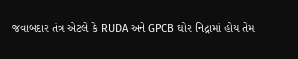જવાબદાર તંત્ર એટલે કે RUDA અને GPCB ઘોર નિદ્રામાં હોય તેમ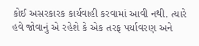કોઈ અસરકારક કાર્યવાહી કરવામાં આવી નથી. ત્યારે હવે જોવાનું એ રહેશે કે એક તરફ પર્યાવરણ અને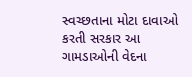સ્વચ્છતાના મોટા દાવાઓ કરતી સરકાર આ ગામડાઓની વેદના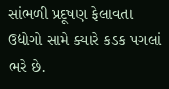સાંભળી પ્રદૂષણ ફેલાવતા ઉદ્યોગો સામે ક્યારે કડક પગલાં ભરે છે.